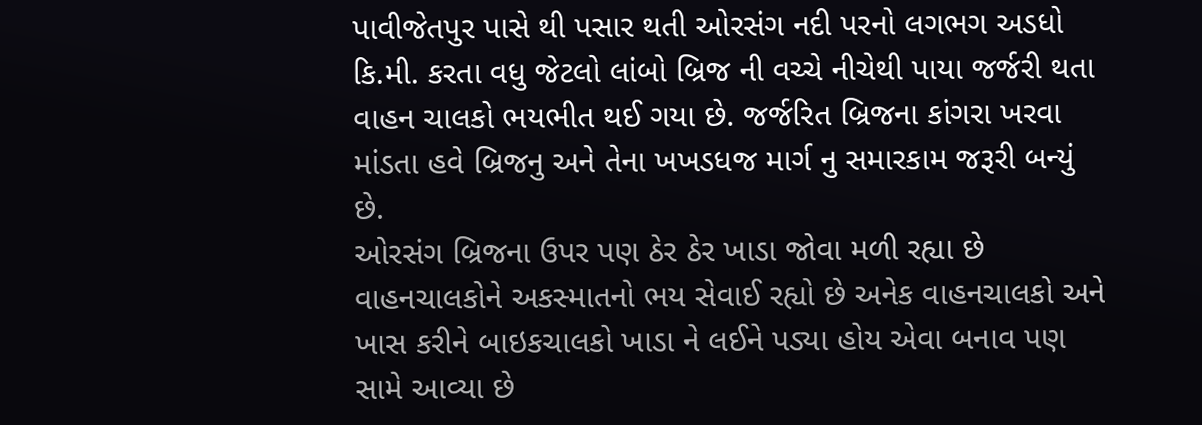પાવીજેતપુર પાસે થી પસાર થતી ઓરસંગ નદી પરનો લગભગ અડધો કિ.મી. કરતા વધુ જેટલો લાંબો બ્રિજ ની વચ્ચે નીચેથી પાયા જર્જરી થતા વાહન ચાલકો ભયભીત થઈ ગયા છે. જર્જરિત બ્રિજના કાંગરા ખરવા માંડતા હવે બ્રિજનુ અને તેના ખખડધજ માર્ગ નુ સમારકામ જરૂરી બન્યું છે.
ઓરસંગ બ્રિજના ઉપર પણ ઠેર ઠેર ખાડા જોવા મળી રહ્યા છે વાહનચાલકોને અકસ્માતનો ભય સેવાઈ રહ્યો છે અનેક વાહનચાલકો અને ખાસ કરીને બાઇકચાલકો ખાડા ને લઈને પડ્યા હોય એવા બનાવ પણ સામે આવ્યા છે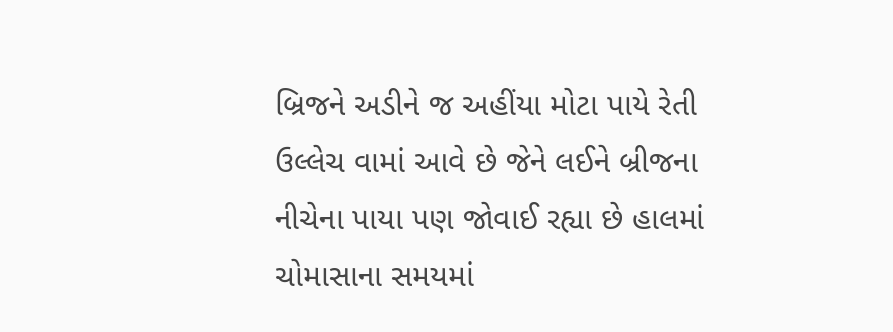બ્રિજને અડીને જ અહીંયા મોટા પાયે રેતી ઉલ્લેચ વામાં આવે છે જેને લઈને બ્રીજના નીચેના પાયા પણ જોવાઈ રહ્યા છે હાલમાં ચોમાસાના સમયમાં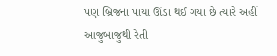પણ બ્રિજના પાયા ઊંડા થઈ ગયા છે ત્યારે અહીં આજુબાજુથી રેતી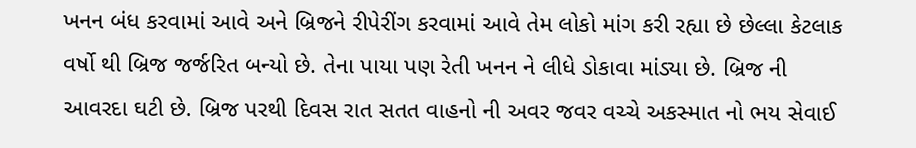ખનન બંધ કરવામાં આવે અને બ્રિજને રીપેરીંગ કરવામાં આવે તેમ લોકો માંગ કરી રહ્યા છે છેલ્લા કેટલાક વર્ષો થી બ્રિજ જર્જરિત બન્યો છે. તેના પાયા પણ રેતી ખનન ને લીધે ડોકાવા માંડ્યા છે. બ્રિજ ની આવરદા ઘટી છે. બ્રિજ પરથી દિવસ રાત સતત વાહનો ની અવર જવર વચ્ચે અકસ્માત નો ભય સેવાઈ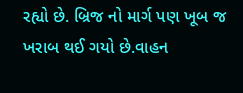રહ્યો છે. બ્રિજ નો માર્ગ પણ ખૂબ જ ખરાબ થઈ ગયો છે.વાહન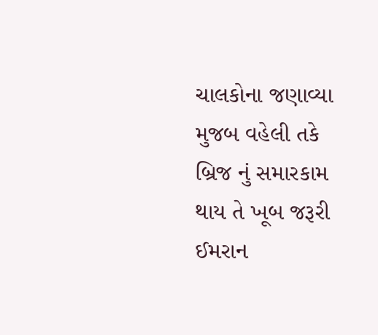ચાલકોના જણાવ્યા મુજબ વહેલી તકે બ્રિજ નું સમારકામ થાય તે ખૂબ જરૂરી
ઈમરાન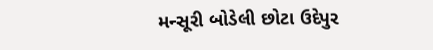મન્સૂરી બોડેલી છોટા ઉદેપુર